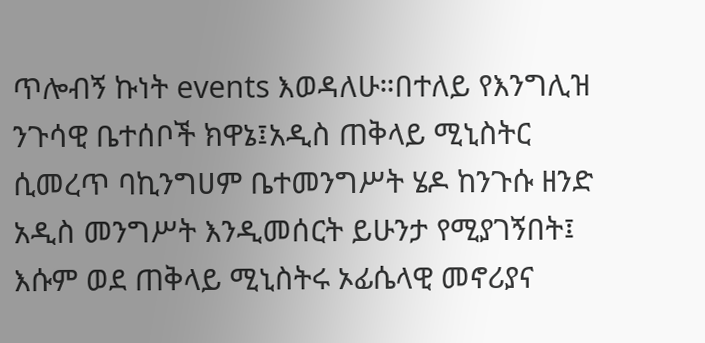ጥሎብኝ ኩነት events እወዳለሁ።በተለይ የእንግሊዝ ንጉሳዊ ቤተሰቦች ክዋኔ፤አዲስ ጠቅላይ ሚኒስትር ሲመረጥ ባኪንግሀም ቤተመንግሥት ሄዶ ከንጉሱ ዘንድ አዲስ መንግሥት እንዲመሰርት ይሁንታ የሚያገኝበት፤ እሱም ወደ ጠቅላይ ሚኒስትሩ ኦፊሴላዊ መኖሪያና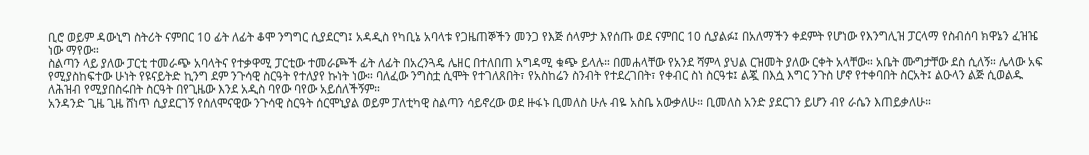ቢሮ ወይም ዳውኒግ ስትሪት ናምበር 10 ፊት ለፊት ቆሞ ንግግር ሲያደርግ፤ አዳዲስ የካቢኔ አባላቱ የጋዜጠኞችን መንጋ የእጅ ሰላምታ እየሰጡ ወደ ናምበር 10 ሲያልፉ፤ በአለማችን ቀደምት የሆነው የእንግሊዝ ፓርላማ የስብሰባ ክዋኔን ፈዝዤ ነው ማየው።
ስልጣን ላይ ያለው ፓርቲ ተመራጭ አባላትና የተቃዋሚ ፓርቲው ተመራጮች ፊት ለፊት በአረንጓዴ ሌዘር በተለበጠ አግዳሚ ቁጭ ይላሉ። በመሐላቸው የአንደ ሻምላ ያህል ርዝመት ያለው ርቀት አላቸው። አቤት ሙግታቸው ደስ ሲለኝ። ሌላው አፍ የሚያስከፍተው ሁነት የዩናይትድ ኪንግ ደም ንጉሳዊ ስርዓት የተለያየ ኩነት ነው። ባለፈው ንግስቷ ሲሞት የተገለጸበት፣ የአስከሬን ስንብት የተደረገበት፣ የቀብር ስነ ስርዓቱ፤ ልጇ በእሷ እግር ንጉስ ሆኖ የተቀባበት ስርአት፤ ልዑላን ልጅ ሲወልዱ ለሕዝብ የሚያበስሩበት ስርዓት በየጊዜው እንደ አዲስ ባየው ባየው አይሰለችኝም።
አንዳንድ ጊዜ ጊዜ ሸነጥ ሲያደርገኝ የሰለሞናዊው ንጉሳዊ ስርዓት ሰርሞኒያል ወይም ፓለቲካዊ ስልጣን ሳይኖረው ወደ ዙፋኑ ቢመለስ ሁሉ ብዬ አስቤ አውቃለሁ። ቢመለስ አንድ ያደርገን ይሆን ብየ ራሴን እጠይቃለሁ።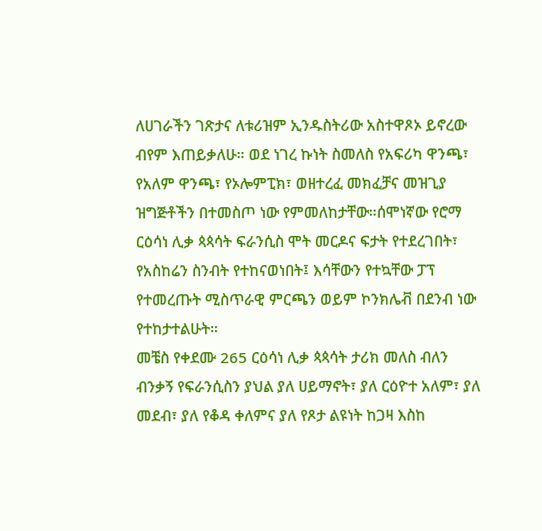ለሀገራችን ገጽታና ለቱሪዝም ኢንዱስትሪው አስተዋጾኦ ይኖረው ብየም እጠይቃለሁ። ወደ ነገረ ኩነት ስመለስ የአፍሪካ ዋንጫ፣ የአለም ዋንጫ፣ የኦሎምፒክ፣ ወዘተረፈ መክፈቻና መዝጊያ ዝግጅቶችን በተመስጦ ነው የምመለከታቸው።ሰሞነኛው የሮማ ርዕሳነ ሊቃ ጳጳሳት ፍራንሲስ ሞት መርዶና ፍታት የተደረገበት፣ የአስከሬን ስንብት የተከናወነበት፤ እሳቸውን የተኳቸው ፓፕ የተመረጡት ሚስጥራዊ ምርጫን ወይም ኮንክሌቭ በደንብ ነው የተከታተልሁት።
መቼስ የቀደሙ 265 ርዕሳነ ሊቃ ጳጳሳት ታሪክ መለስ ብለን ብንቃኝ የፍራንሲስን ያህል ያለ ሀይማኖት፣ ያለ ርዕዮተ አለም፣ ያለ መደብ፣ ያለ የቆዳ ቀለምና ያለ የጾታ ልዩነት ከጋዛ እስከ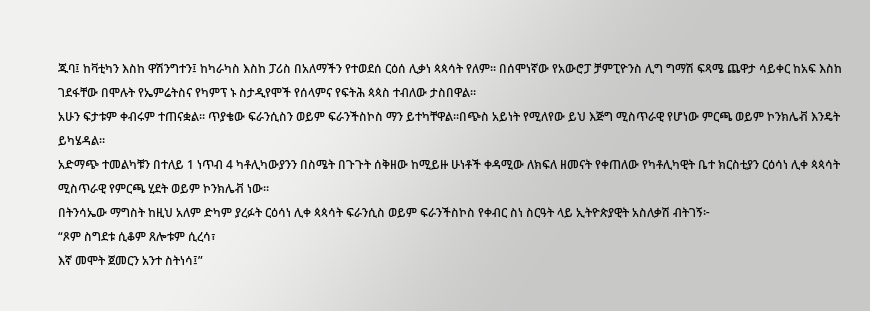ጁባ፤ ከቫቲካን እስከ ዋሽንግተን፤ ከካራካስ እስከ ፓሪስ በአለማችን የተወደሰ ርዕሰ ሊቃነ ጳጳሳት የለም። በሰሞነኛው የአውሮፓ ቻምፒዮንስ ሊግ ግማሽ ፍጻሜ ጨዋታ ሳይቀር ከአፍ እስከ ገደፋቸው በሞሉት የኤምሬትስና የካምፕ ኑ ስታዲየሞች የሰላምና የፍትሕ ጳጳስ ተብለው ታስበዋል።
አሁን ፍታቱም ቀብሩም ተጠናቋል። ጥያቄው ፍራንሲስን ወይም ፍራንችስኮስ ማን ይተካቸዋል።በጭስ አይነት የሚለየው ይህ እጅግ ሚስጥራዊ የሆነው ምርጫ ወይም ኮንክሌቭ እንዴት ይካሄዳል።
አድማጭ ተመልካቹን በተለይ 1 ነጥብ 4 ካቶሊካውያንን በስሜት በጉጉት ሰቅዘው ከሚይዙ ሁነቶች ቀዳሚው ለክፍለ ዘመናት የቀጠለው የካቶሊካዊት ቤተ ክርስቲያን ርዕሳነ ሊቀ ጳጳሳት ሚስጥራዊ የምርጫ ሂደት ወይም ኮንክሌቭ ነው።
በትንሳኤው ማግስት ከዚህ አለም ድካም ያረፉት ርዕሳነ ሊቀ ጳጳሳት ፍራንሲስ ወይም ፍራንችስኮስ የቀብር ስነ ስርዓት ላይ ኢትዮጵያዊት አስለቃሽ ብትገኝ፦
“ጾም ስግደቱ ሲቆም ጸሎቱም ሲረሳ፣
እኛ መሞት ጀመርን አንተ ስትነሳ፤”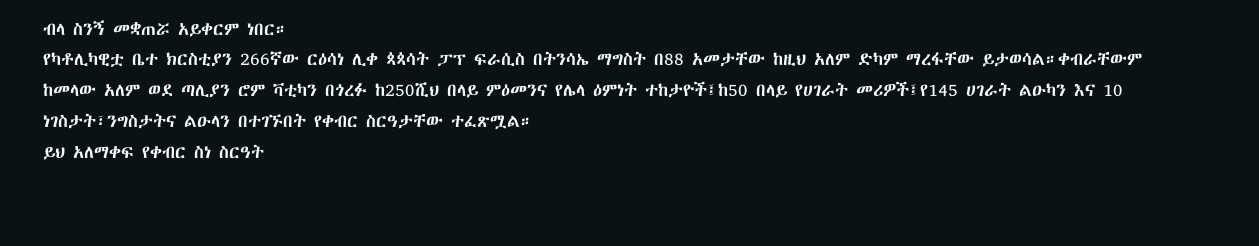ብላ ስንኝ መቋጠሯ አይቀርም ነበር።
የካቶሊካዊቷ ቤተ ክርስቲያን 266ኛው ርዕሳነ ሊቀ ጳጳሳት ፓፕ ፍራሲስ በትንሳኤ ማግስት በ88 አመታቸው ከዚህ አለም ድካም ማረፋቸው ይታወሳል።ቀብራቸውም ከመላው አለም ወደ ጣሊያን ሮም ቫቲካን በጎረፉ ከ250ሺህ በላይ ምዕመንና የሌላ ዕምነት ተከታዮች፤ከ50 በላይ የሀገራት መሪዎች፤የ145 ሀገራት ልዑካን እና 10 ነገስታት፣ንግስታትና ልዑላን በተገኙበት የቀብር ስርዓታቸው ተፈጽሟል።
ይህ አለማቀፍ የቀብር ስነ ስርዓት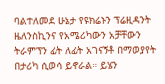ባልተለመደ ሁኔታ የዩክሬኑን ፕሬዚዳንት ዜለንስኪንና የአሜሪካውን አቻቸውን ትራምፕን ፊት ለፊት አገናኝቶ በማወያየት በታሪካ ሲወሳ ይኖራል። ይሄን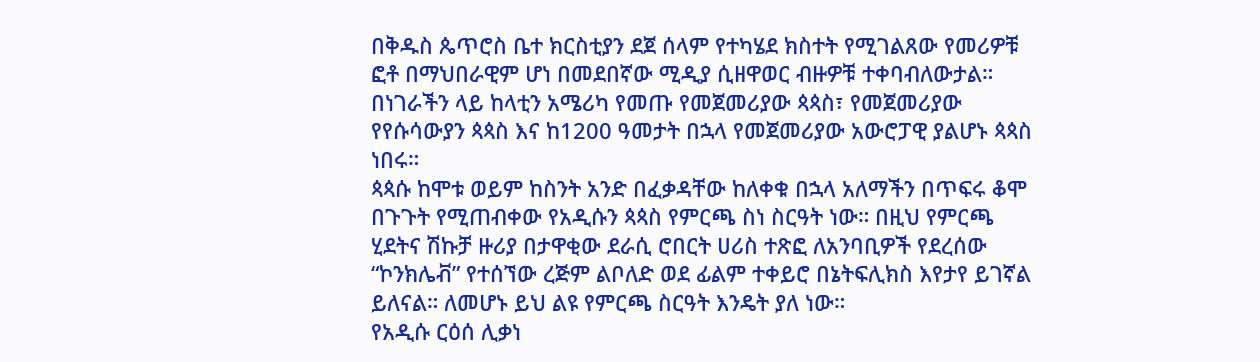በቅዱስ ጴጥሮስ ቤተ ክርስቲያን ደጀ ሰላም የተካሄደ ክስተት የሚገልጸው የመሪዎቹ ፎቶ በማህበራዊም ሆነ በመደበኛው ሚዲያ ሲዘዋወር ብዙዎቹ ተቀባብለውታል። በነገራችን ላይ ከላቲን አሜሪካ የመጡ የመጀመሪያው ጳጳስ፣ የመጀመሪያው የየሱሳውያን ጳጳስ እና ከ1200 ዓመታት በኋላ የመጀመሪያው አውሮፓዊ ያልሆኑ ጳጳስ ነበሩ።
ጳጳሱ ከሞቱ ወይም ከስንት አንድ በፈቃዳቸው ከለቀቁ በኋላ አለማችን በጥፍሩ ቆሞ በጉጉት የሚጠብቀው የአዲሱን ጳጳስ የምርጫ ስነ ስርዓት ነው። በዚህ የምርጫ ሂደትና ሽኩቻ ዙሪያ በታዋቂው ደራሲ ሮበርት ሀሪስ ተጽፎ ለአንባቢዎች የደረሰው “ኮንክሌቭ” የተሰኘው ረጅም ልቦለድ ወደ ፊልም ተቀይሮ በኔትፍሊክስ እየታየ ይገኛል ይለናል። ለመሆኑ ይህ ልዩ የምርጫ ስርዓት እንዴት ያለ ነው።
የአዲሱ ርዕሰ ሊቃነ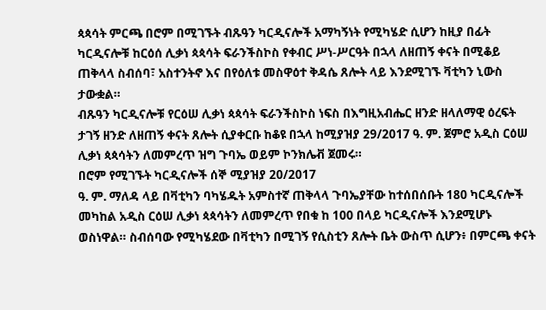ጳጳሳት ምርጫ በሮም በሚገኙት ብጹዓን ካርዲናሎች አማካኝነት የሚካሄድ ሲሆን ከዚያ በፊት ካርዲናሎቹ ከርዕሰ ሊቃነ ጳጳሳት ፍራንችስኮስ የቀብር ሥነ-ሥርዓት በኋላ ለዘጠኝ ቀናት በሚቆይ ጠቅላላ ስብሰባ፣ አስተንትኖ እና በየዕለቱ መስዋዕተ ቅዳሴ ጸሎት ላይ እንደሚገኙ ቫቲካን ኒውስ ታውቋል።
ብጹዓን ካርዲናሎቹ የርዕሠ ሊቃነ ጳጳሳት ፍራንችስኮስ ነፍስ በእግዚአብሔር ዘንድ ዘላለማዊ ዕረፍት ታገኝ ዘንድ ለዘጠኝ ቀናት ጸሎት ሲያቀርቡ ከቆዩ በኋላ ከሚያዝያ 29/2017 ዓ. ም. ጀምሮ አዲስ ርዕሠ ሊቃነ ጳጳሳትን ለመምረጥ ዝግ ጉባኤ ወይም ኮንክሌቭ ጀመሩ።
በሮም የሚገኙት ካርዲናሎች ሰኞ ሚያዝያ 20/2017
ዓ. ም. ማለዳ ላይ በቫቲካን ባካሄዱት አምስተኛ ጠቅላላ ጉባኤያቸው ከተሰበሰቡት 180 ካርዲናሎች መካከል አዲስ ርዕሠ ሊቃነ ጳጳሳትን ለመምረጥ የበቁ ከ 100 በላይ ካርዲናሎች እንደሚሆኑ ወስነዋል። ስብሰባው የሚካሄደው በቫቲካን በሚገኝ የሲስቲን ጸሎት ቤት ውስጥ ሲሆን፥ በምርጫ ቀናት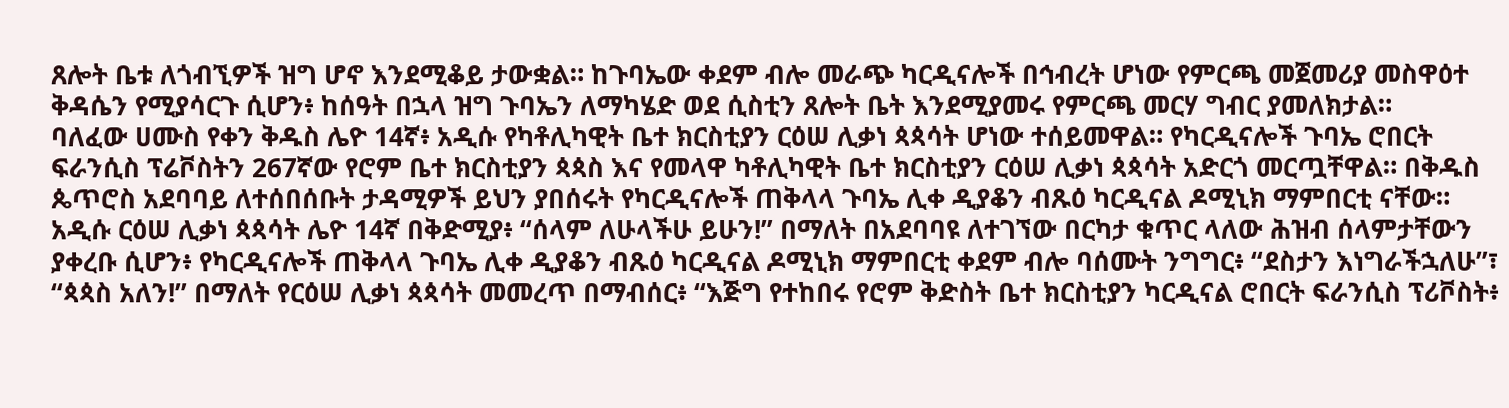ጸሎት ቤቱ ለጎብኚዎች ዝግ ሆኖ እንደሚቆይ ታውቋል። ከጉባኤው ቀደም ብሎ መራጭ ካርዲናሎች በኅብረት ሆነው የምርጫ መጀመሪያ መስዋዕተ ቅዳሴን የሚያሳርጉ ሲሆን፥ ከሰዓት በኋላ ዝግ ጉባኤን ለማካሄድ ወደ ሲስቲን ጸሎት ቤት እንደሚያመሩ የምርጫ መርሃ ግብር ያመለክታል።
ባለፈው ሀሙስ የቀን ቅዱስ ሌዮ 14ኛ፥ አዲሱ የካቶሊካዊት ቤተ ክርስቲያን ርዕሠ ሊቃነ ጳጳሳት ሆነው ተሰይመዋል። የካርዲናሎች ጉባኤ ሮበርት ፍራንሲስ ፕሬቮስትን 267ኛው የሮም ቤተ ክርስቲያን ጳጳስ እና የመላዋ ካቶሊካዊት ቤተ ክርስቲያን ርዕሠ ሊቃነ ጳጳሳት አድርጎ መርጧቸዋል። በቅዱስ ጴጥሮስ አደባባይ ለተሰበሰቡት ታዳሚዎች ይህን ያበሰሩት የካርዲናሎች ጠቅላላ ጉባኤ ሊቀ ዲያቆን ብጹዕ ካርዲናል ዶሚኒክ ማምበርቲ ናቸው።
አዲሱ ርዕሠ ሊቃነ ጳጳሳት ሌዮ 14ኛ በቅድሚያ፥ “ሰላም ለሁላችሁ ይሁን!” በማለት በአደባባዩ ለተገኘው በርካታ ቁጥር ላለው ሕዝብ ሰላምታቸውን ያቀረቡ ሲሆን፥ የካርዲናሎች ጠቅላላ ጉባኤ ሊቀ ዲያቆን ብጹዕ ካርዲናል ዶሚኒክ ማምበርቲ ቀደም ብሎ ባሰሙት ንግግር፥ “ደስታን እነግራችኋለሁ”፣ “ጳጳስ አለን!” በማለት የርዕሠ ሊቃነ ጳጳሳት መመረጥ በማብሰር፥ “እጅግ የተከበሩ የሮም ቅድስት ቤተ ክርስቲያን ካርዲናል ሮበርት ፍራንሲስ ፕሪቮስት፥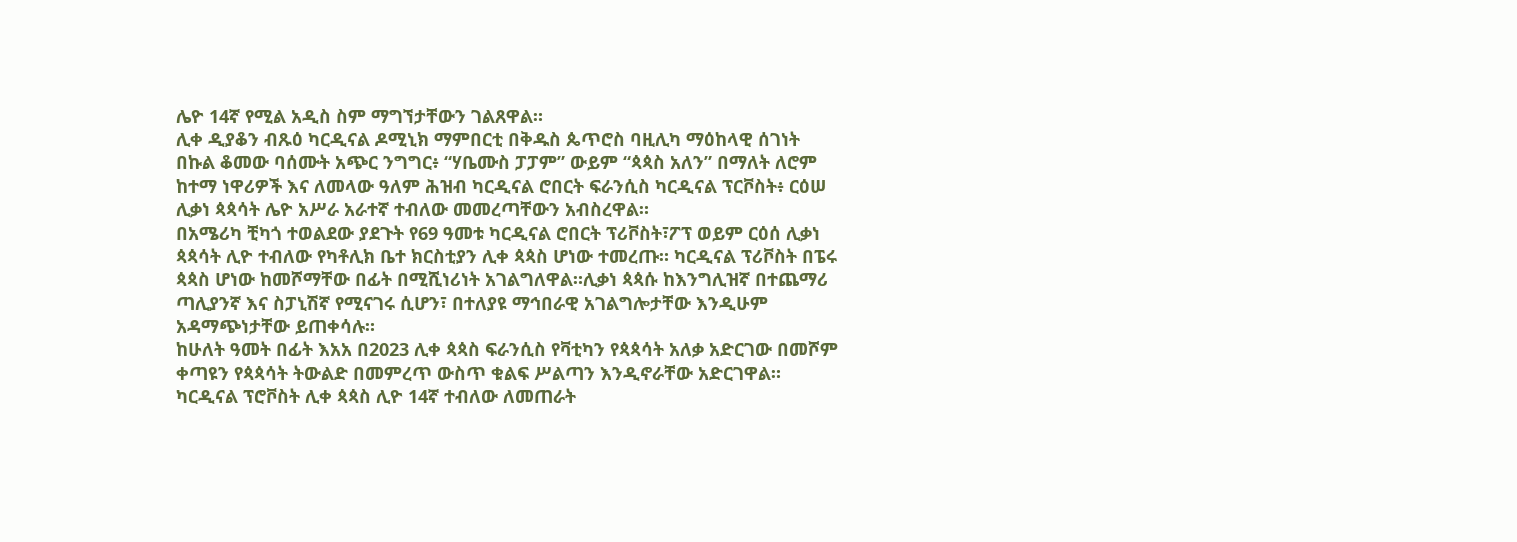ሌዮ 14ኛ የሚል አዲስ ስም ማግኘታቸውን ገልጸዋል።
ሊቀ ዲያቆን ብጹዕ ካርዲናል ዶሚኒክ ማምበርቲ በቅዱስ ጴጥሮስ ባዚሊካ ማዕከላዊ ሰገነት በኩል ቆመው ባሰሙት አጭር ንግግር፥ “ሃቤሙስ ፓፓም” ውይም “ጳጳስ አለን” በማለት ለሮም ከተማ ነዋሪዎች እና ለመላው ዓለም ሕዝብ ካርዲናል ሮበርት ፍራንሲስ ካርዲናል ፕርቮስት፥ ርዕሠ ሊቃነ ጳጳሳት ሌዮ አሥራ አራተኛ ተብለው መመረጣቸውን አብስረዋል።
በአሜሪካ ቺካጎ ተወልደው ያደጉት የ69 ዓመቱ ካርዲናል ሮበርት ፕሪቮስት፣ፖፕ ወይም ርዕሰ ሊቃነ ጳጳሳት ሊዮ ተብለው የካቶሊክ ቤተ ክርስቲያን ሊቀ ጳጳስ ሆነው ተመረጡ። ካርዲናል ፕሪቮስት በፔሩ ጳጳስ ሆነው ከመሾማቸው በፊት በሚሺነሪነት አገልግለዋል።ሊቃነ ጳጳሱ ከእንግሊዝኛ በተጨማሪ ጣሊያንኛ እና ስፓኒሽኛ የሚናገሩ ሲሆን፣ በተለያዩ ማኅበራዊ አገልግሎታቸው እንዲሁም አዳማጭነታቸው ይጠቀሳሉ።
ከሁለት ዓመት በፊት እአአ በ2023 ሊቀ ጳጳስ ፍራንሲስ የቫቲካን የጳጳሳት አለቃ አድርገው በመሾም ቀጣዩን የጳጳሳት ትውልድ በመምረጥ ውስጥ ቁልፍ ሥልጣን እንዲኖራቸው አድርገዋል።
ካርዲናል ፕሮቮስት ሊቀ ጳጳስ ሊዮ 14ኛ ተብለው ለመጠራት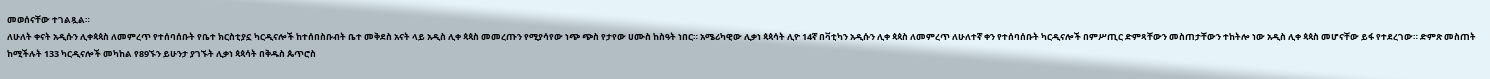መወሰናቸው ተገልጿል።
ለሁለት ቀናት አዲሱን ሊቀጳጳስ ለመምረጥ የተሰባሰቡት የቤተ ክርስቲያኗ ካርዲናሎች ከተሰበስቡብት ቤተ መቅደስ አናት ላይ አዲስ ሊቀ ጳጳስ መመረጡን የሚያሳየው ነጭ ጭስ የታየው ሀሙስ ከስዓት ነበር። አሜሪካዊው ሊቃነ ጳጳሳት ሊዮ 14ኛ በቫቲካን አዲሱን ሊቀ ጳጳስ ለመምረጥ ለሁለተኛ ቀን የተሰባሰቡት ካርዲናሎች በምሥጢር ድምጻቸውን መስጠታቸውን ተከትሎ ነው አዲስ ሊቀ ጳጳስ መሆናቸው ይፋ የተደረገው። ድምጽ መስጠት ከሚችሉት 133 ካርዲናሎች መካከል የ89ኙን ይሁንታ ያገኙት ሊቃነ ጳጳሳት በቅዱስ ጴጥሮስ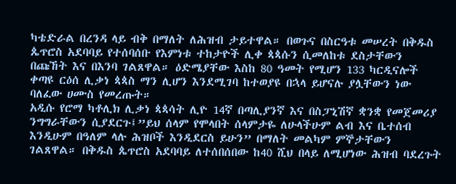ካቴድራል በረንዳ ላይ ብቅ በማለት ለሕዝብ ታይተዋል። በወጉና በስርዓቱ መሠረት በቅዱስ ጴጥሮስ አደባባይ የተሰባሰቡ የእምነቱ ተከታዮች ሊቀ ጳጳሱን ሲመለከቱ ደስታቸውን በጩኸት እና በእንባ ገልጸዋል። ዕድሜያቸው እስከ 80 ዓመት የሚሆን 133 ካርዲናሎች ቀጣዩ ርዕሰ ሊቃነ ጳጳስ ማን ሊሆን እንደሚገባ ከተወያዩ በኋላ ይሆናሉ ያሏቸውን ነው ባለፈው ሀሙስ የመረጡት።
አዲሱ የሮማ ካቶሊክ ሊቃነ ጳጳሳት ሊዮ 14ኛ በጣሊያንኛ እና በስፓኒሽኛ ቋንቋ የመጀመሪያ ንግግራቸውን ሲያደርጉ፤”ይህ ሰላም የሞላበት ሰላምታዬ ለሁላችሁም ልብ እና ቤተሰብ እንዲሁም በዓለም ላሉ ሕዝቦች እንዲደርስ ይሁን” በማለት መልካም ምኞታቸውን ገልጸዋል። በቅዱስ ጴጥሮስ አደባባይ ለተሰበሰበው ከ40 ሺህ በላይ ለሚሆነው ሕዝብ ባደረጉት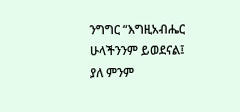ንግግር “እግዚአብሔር ሁላችንንም ይወደናል፤ ያለ ምንም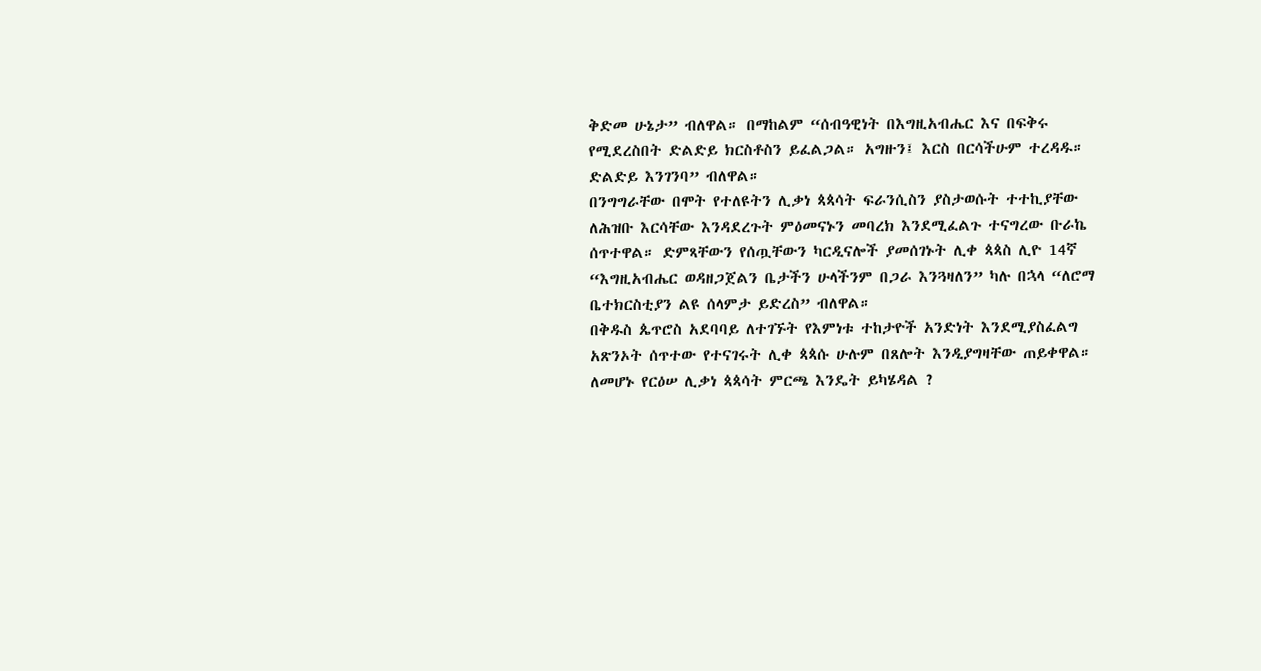ቅድመ ሁኔታ” ብለዋል። በማከልም “ሰብዓዊነት በእግዚአብሔር እና በፍቅሩ የሚደረስበት ድልድይ ክርስቶስን ይፈልጋል። አግዙን፤ እርስ በርሳችሁም ተረዳዱ። ድልድይ እንገንባ” ብለዋል።
በንግግራቸው በሞት የተለዩትን ሊቃነ ጳጳሳት ፍራንሲስን ያስታወሱት ተተኪያቸው ለሕዝቡ እርሳቸው እንዳደረጉት ምዕመናኑን መባረክ እንደሚፈልጉ ተናግረው ቡራኬ ሰጥተዋል። ድምጻቸውን የሰጧቸውን ካርዲናሎች ያመሰገኑት ሊቀ ጳጳስ ሊዮ 14ኛ “እግዚአብሔር ወዳዘጋጀልን ቤታችን ሁላችንም በጋራ እንጓዛለን” ካሉ በኋላ “ለሮማ ቤተክርስቲያን ልዩ ሰላምታ ይድረስ” ብለዋል።
በቅዱስ ጴጥሮስ አደባባይ ለተገኙት የእምነቱ ተከታዮች አንድነት እንደሚያስፈልግ አጽንኦት ሰጥተው የተናገሩት ሊቀ ጳጳሱ ሁሉም በጸሎት እንዲያግዛቸው ጠይቀዋል።
ለመሆኑ የርዕሠ ሊቃነ ጳጳሳት ምርጫ እንዴት ይካሄዳል ?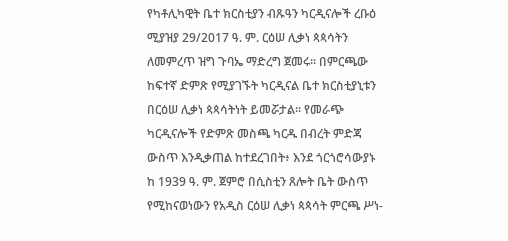የካቶሊካዊት ቤተ ክርስቲያን ብጹዓን ካርዲናሎች ረቡዕ ሚያዝያ 29/2017 ዓ. ም. ርዕሠ ሊቃነ ጳጳሳትን ለመምረጥ ዝግ ጉባኤ ማድረግ ጀመሩ። በምርጫው ከፍተኛ ድምጽ የሚያገኙት ካርዲናል ቤተ ክርስቲያኒቱን በርዕሠ ሊቃነ ጳጳሳትነት ይመሯታል። የመራጭ ካርዲናሎች የድምጽ መስጫ ካርዱ በብረት ምድጃ ውስጥ እንዲቃጠል ከተደረገበት፥ እንደ ጎርጎሮሳውያኑ ከ 1939 ዓ. ም. ጀምሮ በሲስቲን ጸሎት ቤት ውስጥ የሚከናወነውን የአዲስ ርዕሠ ሊቃነ ጳጳሳት ምርጫ ሥነ-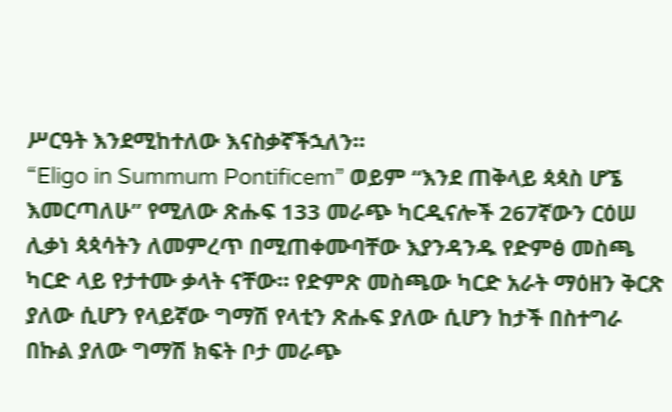ሥርዓት እንደሚከተለው እናስቃኛችኋለን።
“Eligo in Summum Pontificem” ወይም “እንደ ጠቅላይ ጳጳስ ሆኜ እመርጣለሁ” የሚለው ጽሑፍ 133 መራጭ ካርዲናሎች 267ኛውን ርዕሠ ሊቃነ ጳጳሳትን ለመምረጥ በሚጠቀሙባቸው እያንዳንዱ የድምፅ መስጫ ካርድ ላይ የታተሙ ቃላት ናቸው። የድምጽ መስጫው ካርድ አራት ማዕዘን ቅርጽ ያለው ሲሆን የላይኛው ግማሽ የላቲን ጽሑፍ ያለው ሲሆን ከታች በስተግራ በኩል ያለው ግማሽ ክፍት ቦታ መራጭ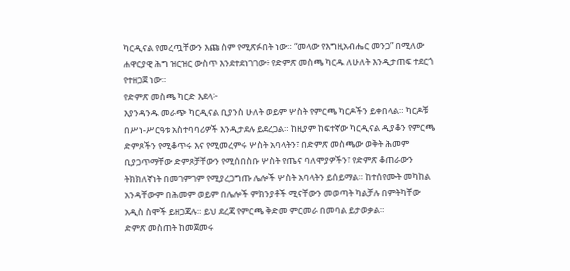ካርዲናል የመረጧቸውን እጩ ስም የሚጽፉበት ነው። “መላው የእግዚአብሔር መንጋ” በሚለው ሐዋርያዊ ሕግ ዝርዝር ውስጥ እንደተደነገገው፥ የድምጽ መስጫ ካርዱ ለሁለት እንዲታጠፍ ተደርጎ የተዘጋጀ ነው።
የድምጽ መስጫ ካርድ እደላ፦
እያንዳንዱ መራጭ ካርዲናል ቢያንስ ሁለት ወይም ሦስት የምርጫ ካርዶችን ይቀበላል። ካርዶቹ በሥነ-ሥርዓቱ አስተባባሪዎች እንዲታደሉ ይደረጋል። ከዚያም ከፍተኛው ካርዲናል ዲያቆን የምርጫ ድምጾችን የሚቆጥሩ እና የሚመረምሩ ሦስት አባላትን፣ በድምጽ መስጫው ወቅት ሕመም ቢያጋጥማቸው ድምጾቻቸውን የሚሰበስቡ ሦስት የጤና ባለሞያዎችን፣ የድምጽ ቆጠራውን ትክክለኛነት በመገምገም የሚያረጋግጡ ሌሎች ሦስት አባላትን ይሰይማል። ከተሰየሙት መካከል አንዳቸውም በሕመም ወይም በሌሎች ምክንያቶች ሚናቸውን መወጣት ካልቻሉ በምትካቸው አዲስ ስሞች ይዘጋጃሉ። ይህ ደረጃ የምርጫ ቅድመ ምርመራ በመባል ይታወቃል።
ድምጽ መስጠት ከመጀመሩ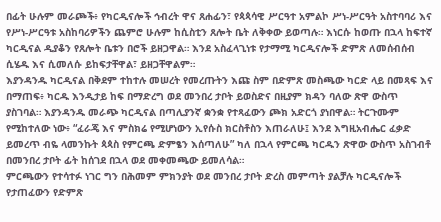በፊት ሁሉም መራጮች፥ የካርዲናሎች ኅብረት ዋና ጸሐፊን፣ የጳጳሳዊ ሥርዓተ አምልኮ ሥነ-ሥርዓት አስተባባሪ እና የሥነ-ሥርዓቱ አስከባሪዎችን ጨምሮ ሁሉም ከሲስቲን ጸሎት ቤት ለቅቀው ይወጣሉ። እነርሱ ከወጡ በኋላ ከፍተኛ ካርዲናል ዲያቆን የጸሎት ቤቱን በሮች ይዘጋዋል። እንደ አስፈላጊነቱ የታማሚ ካርዲናሎች ድምጽ ለመሰብሰብ ሲሄዱ እና ሲመለሱ ይከፍታቸዋል፣ ይዘጋቸዋልም።
እያንዳንዱ ካርዲናል በቅደም ተከተሉ መሠረት የመረጡትን እጩ ስም በድምጽ መስጫው ካርድ ላይ በመጻፍ እና በማጠፍ፥ ካርዱ እንዲታይ ከፍ በማድረግ ወደ መንበረ ታቦት ይወስድና በዚያም ክዳን ባለው ጽዋ ውስጥ ያስገባል። እያንዳንዱ መራጭ ካርዲናል በጣሊያንኛ ቋንቋ የተጻፈውን ጮክ አድርጎ ያነበዋል። ትርጉሙም የሚከተለው ነው፥ “ፈራጄ እና ምስክሬ የሚሆነውን ኢየሱስ ክርስቶስን እጠራለሁ፤ እንደ እግዚአብሔር ፈቃድ ይመረጥ ብዬ ላመንኩት ጳጳስ የምርጫ ድምፄን እሰጣለሁ” ካለ በኋላ የምርጫ ካርዱን ጽዋው ውስጥ አስገብቶ በመንበረ ታቦት ፊት ከሰገደ በኋላ ወደ መቀመጫው ይመለሳል።
ምርጫውን የተሳተፉ ነገር ግን በሕመም ምክንያት ወደ መንበረ ታቦት ድረስ መምጣት ያልቻሉ ካርዲናሎች የታጠፈውን የድምጽ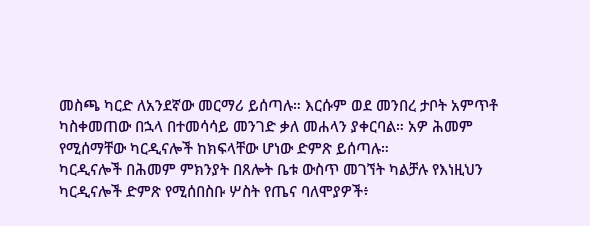መስጫ ካርድ ለአንደኛው መርማሪ ይሰጣሉ። እርሱም ወደ መንበረ ታቦት አምጥቶ ካስቀመጠው በኋላ በተመሳሳይ መንገድ ቃለ መሐላን ያቀርባል። አዎ ሕመም የሚሰማቸው ካርዲናሎች ከክፍላቸው ሆነው ድምጽ ይሰጣሉ።
ካርዲናሎች በሕመም ምክንያት በጸሎት ቤቱ ውስጥ መገኘት ካልቻሉ የእነዚህን ካርዲናሎች ድምጽ የሚሰበስቡ ሦስት የጤና ባለሞያዎች፥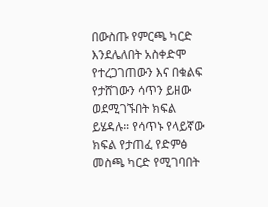በውስጡ የምርጫ ካርድ እንደሌለበት አስቀድሞ የተረጋገጠውን እና በቁልፍ የታሸገውን ሳጥን ይዘው ወደሚገኙበት ክፍል ይሄዳሉ። የሳጥኑ የላይኛው ክፍል የታጠፈ የድምፅ መስጫ ካርድ የሚገባበት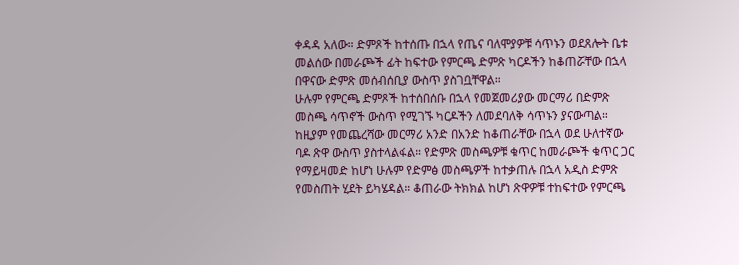ቀዳዳ አለው። ድምጾች ከተሰጡ በኋላ የጤና ባለሞያዎቹ ሳጥኑን ወደጸሎት ቤቱ መልሰው በመራጮች ፊት ከፍተው የምርጫ ድምጽ ካርዶችን ከቆጠሯቸው በኋላ በዋናው ድምጽ መሰብሰቢያ ውስጥ ያስገቧቸዋል።
ሁሉም የምርጫ ድምጾች ከተሰበሰቡ በኋላ የመጀመሪያው መርማሪ በድምጽ መስጫ ሳጥኖች ውስጥ የሚገኙ ካርዶችን ለመደባለቅ ሳጥኑን ያናውጣል። ከዚያም የመጨረሻው መርማሪ አንድ በአንድ ከቆጠራቸው በኋላ ወደ ሁለተኛው ባዶ ጽዋ ውስጥ ያስተላልፋል። የድምጽ መስጫዎቹ ቁጥር ከመራጮች ቁጥር ጋር የማይዛመድ ከሆነ ሁሉም የድምፅ መስጫዎች ከተቃጠሉ በኋላ አዲስ ድምጽ የመስጠት ሂደት ይካሄዳል። ቆጠራው ትክክል ከሆነ ጽዋዎቹ ተከፍተው የምርጫ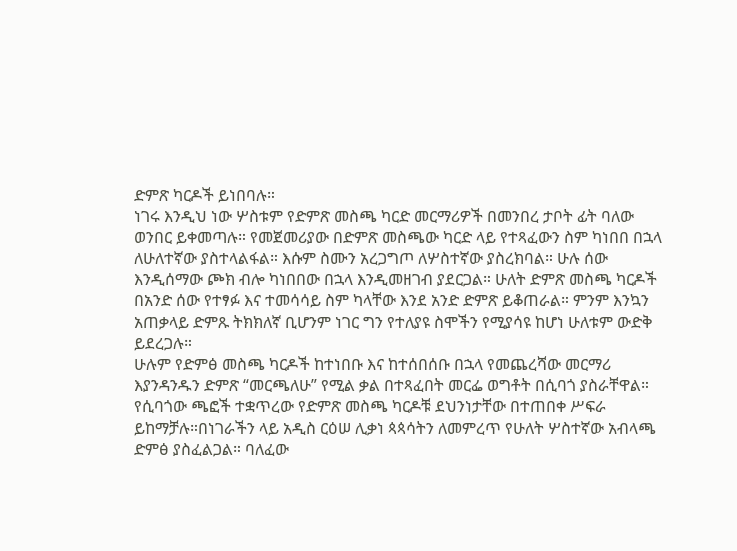ድምጽ ካርዶች ይነበባሉ።
ነገሩ እንዲህ ነው ሦስቱም የድምጽ መስጫ ካርድ መርማሪዎች በመንበረ ታቦት ፊት ባለው ወንበር ይቀመጣሉ። የመጀመሪያው በድምጽ መስጫው ካርድ ላይ የተጻፈውን ስም ካነበበ በኋላ ለሁለተኛው ያስተላልፋል። እሱም ስሙን አረጋግጦ ለሦስተኛው ያስረክባል። ሁሉ ሰው እንዲሰማው ጮክ ብሎ ካነበበው በኋላ እንዲመዘገብ ያደርጋል። ሁለት ድምጽ መስጫ ካርዶች በአንድ ሰው የተፃፉ እና ተመሳሳይ ስም ካላቸው እንደ አንድ ድምጽ ይቆጠራል። ምንም እንኳን አጠቃላይ ድምጹ ትክክለኛ ቢሆንም ነገር ግን የተለያዩ ስሞችን የሚያሳዩ ከሆነ ሁለቱም ውድቅ ይደረጋሉ።
ሁሉም የድምፅ መስጫ ካርዶች ከተነበቡ እና ከተሰበሰቡ በኋላ የመጨረሻው መርማሪ እያንዳንዱን ድምጽ “መርጫለሁ” የሚል ቃል በተጻፈበት መርፌ ወግቶት በሲባጎ ያስራቸዋል። የሲባጎው ጫፎች ተቋጥረው የድምጽ መስጫ ካርዶቹ ደህንነታቸው በተጠበቀ ሥፍራ ይከማቻሉ።በነገራችን ላይ አዲስ ርዕሠ ሊቃነ ጳጳሳትን ለመምረጥ የሁለት ሦስተኛው አብላጫ ድምፅ ያስፈልጋል። ባለፈው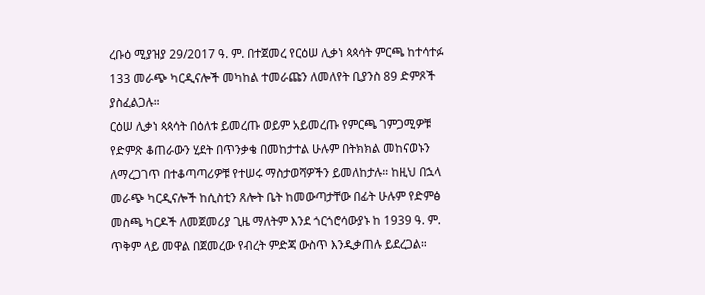ረቡዕ ሚያዝያ 29/2017 ዓ. ም. በተጀመረ የርዕሠ ሊቃነ ጳጳሳት ምርጫ ከተሳተፉ 133 መራጭ ካርዲናሎች መካከል ተመራጩን ለመለየት ቢያንስ 89 ድምጾች ያስፈልጋሉ።
ርዕሠ ሊቃነ ጳጳሳት በዕለቱ ይመረጡ ወይም አይመረጡ የምርጫ ገምጋሚዎቹ የድምጽ ቆጠራውን ሂደት በጥንቃቄ በመከታተል ሁሉም በትክክል መከናወኑን ለማረጋገጥ በተቆጣጣሪዎቹ የተሠሩ ማስታወሻዎችን ይመለከታሉ። ከዚህ በኋላ መራጭ ካርዲናሎች ከሲስቲን ጸሎት ቤት ከመውጣታቸው በፊት ሁሉም የድምፅ መስጫ ካርዶች ለመጀመሪያ ጊዜ ማለትም እንደ ጎርጎሮሳውያኑ ከ 1939 ዓ. ም. ጥቅም ላይ መዋል በጀመረው የብረት ምድጃ ውስጥ እንዲቃጠሉ ይደረጋል።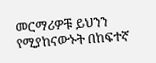መርማሪዎቹ ይህንን የሚያከናውኑት በከፍተኛ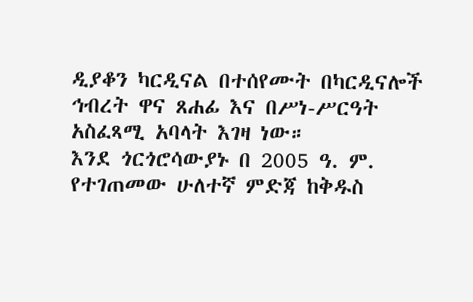ዲያቆን ካርዲናል በተሰየሙት በካርዲናሎች ኅብረት ዋና ጸሐፊ እና በሥነ-ሥርዓት አስፈጻሚ አባላት እገዛ ነው።
እንደ ጎርጎሮሳውያኑ በ 2005 ዓ. ም. የተገጠመው ሁለተኛ ምድጃ ከቅዱስ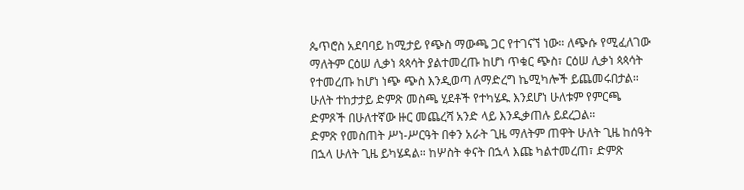ጴጥሮስ አደባባይ ከሚታይ የጭስ ማውጫ ጋር የተገናኘ ነው። ለጭሱ የሚፈለገው ማለትም ርዕሠ ሊቃነ ጳጳሳት ያልተመረጡ ከሆነ ጥቁር ጭስ፣ ርዕሠ ሊቃነ ጳጳሳት የተመረጡ ከሆነ ነጭ ጭስ እንዲወጣ ለማድረግ ኬሚካሎች ይጨመሩበታል። ሁለት ተከታታይ ድምጽ መስጫ ሂደቶች የተካሄዱ እንደሆነ ሁለቱም የምርጫ ድምጾች በሁለተኛው ዙር መጨረሻ አንድ ላይ እንዲቃጠሉ ይደረጋል።
ድምጽ የመስጠት ሥነ-ሥርዓት በቀን አራት ጊዜ ማለትም ጠዋት ሁለት ጊዜ ከሰዓት በኋላ ሁለት ጊዜ ይካሄዳል። ከሦስት ቀናት በኋላ እጩ ካልተመረጠ፣ ድምጽ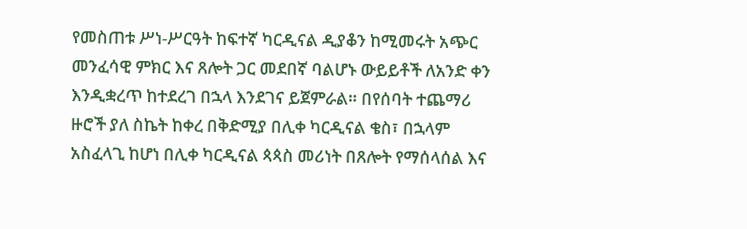የመስጠቱ ሥነ-ሥርዓት ከፍተኛ ካርዲናል ዲያቆን ከሚመሩት አጭር መንፈሳዊ ምክር እና ጸሎት ጋር መደበኛ ባልሆኑ ውይይቶች ለአንድ ቀን እንዲቋረጥ ከተደረገ በኋላ እንደገና ይጀምራል። በየሰባት ተጨማሪ ዙሮች ያለ ስኬት ከቀረ በቅድሚያ በሊቀ ካርዲናል ቄስ፣ በኋላም አስፈላጊ ከሆነ በሊቀ ካርዲናል ጳጳስ መሪነት በጸሎት የማሰላሰል እና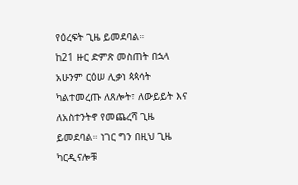የዕረፍት ጊዜ ይመደባል።
ከ21 ዙር ድምጽ መስጠት በኋላ አሁንም ርዕሠ ሊቃነ ጳጳሳት ካልተመረጡ ለጸሎት፣ ለውይይት እና ለአስተንትኖ የመጨረሻ ጊዜ ይመደባል። ነገር ግን በዚህ ጊዜ ካርዲናሎቹ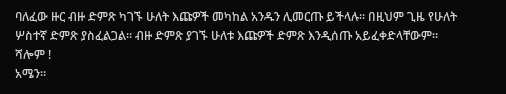ባለፈው ዙር ብዙ ድምጽ ካገኙ ሁለት እጩዎች መካከል አንዱን ሊመርጡ ይችላሉ። በዚህም ጊዜ የሁለት ሦስተኛ ድምጽ ያስፈልጋል። ብዙ ድምጽ ያገኙ ሁለቱ እጩዎች ድምጽ እንዲሰጡ አይፈቀድላቸውም።
ሻሎም !
አሜን።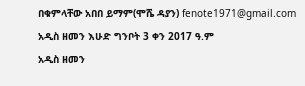በቁምላቸው አበበ ይማም(ሞሼ ዳያን) fenote1971@gmail.com
አዲስ ዘመን እሁድ ግንቦት 3 ቀን 2017 ዓ.ም
አዲስ ዘመን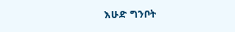እሁድ ግንቦት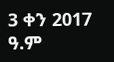3 ቀን 2017 ዓ.ም